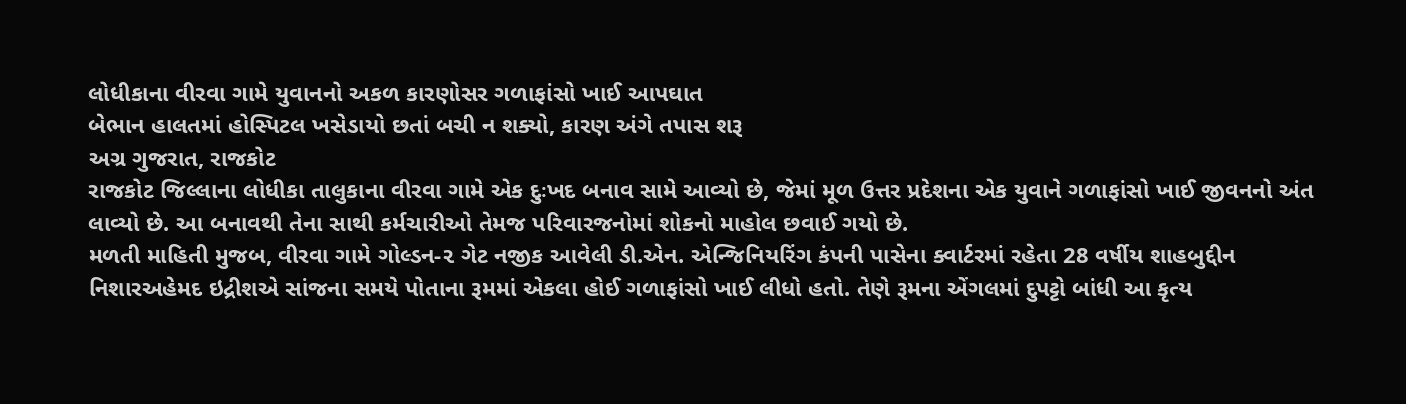લોધીકાના વીરવા ગામે યુવાનનો અકળ કારણોસર ગળાફાંસો ખાઈ આપઘાત
બેભાન હાલતમાં હોસ્પિટલ ખસેડાયો છતાં બચી ન શક્યો, કારણ અંગે તપાસ શરૂ
અગ્ર ગુજરાત, રાજકોટ
રાજકોટ જિલ્લાના લોધીકા તાલુકાના વીરવા ગામે એક દુઃખદ બનાવ સામે આવ્યો છે, જેમાં મૂળ ઉત્તર પ્રદેશના એક યુવાને ગળાફાંસો ખાઈ જીવનનો અંત લાવ્યો છે. આ બનાવથી તેના સાથી કર્મચારીઓ તેમજ પરિવારજનોમાં શોકનો માહોલ છવાઈ ગયો છે.
મળતી માહિતી મુજબ, વીરવા ગામે ગોલ્ડન-૨ ગેટ નજીક આવેલી ડી.એન. એન્જિનિયરિંગ કંપની પાસેના ક્વાર્ટરમાં રહેતા 28 વર્ષીય શાહબુદ્દીન નિશારઅહેમદ ઇદ્રીશએ સાંજના સમયે પોતાના રૂમમાં એકલા હોઈ ગળાફાંસો ખાઈ લીધો હતો. તેણે રૂમના એંગલમાં દુપટ્ટો બાંધી આ કૃત્ય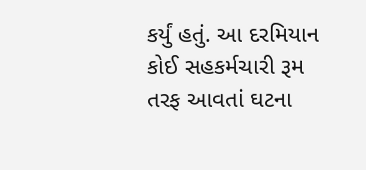કર્યું હતું. આ દરમિયાન કોઈ સહકર્મચારી રૂમ તરફ આવતાં ઘટના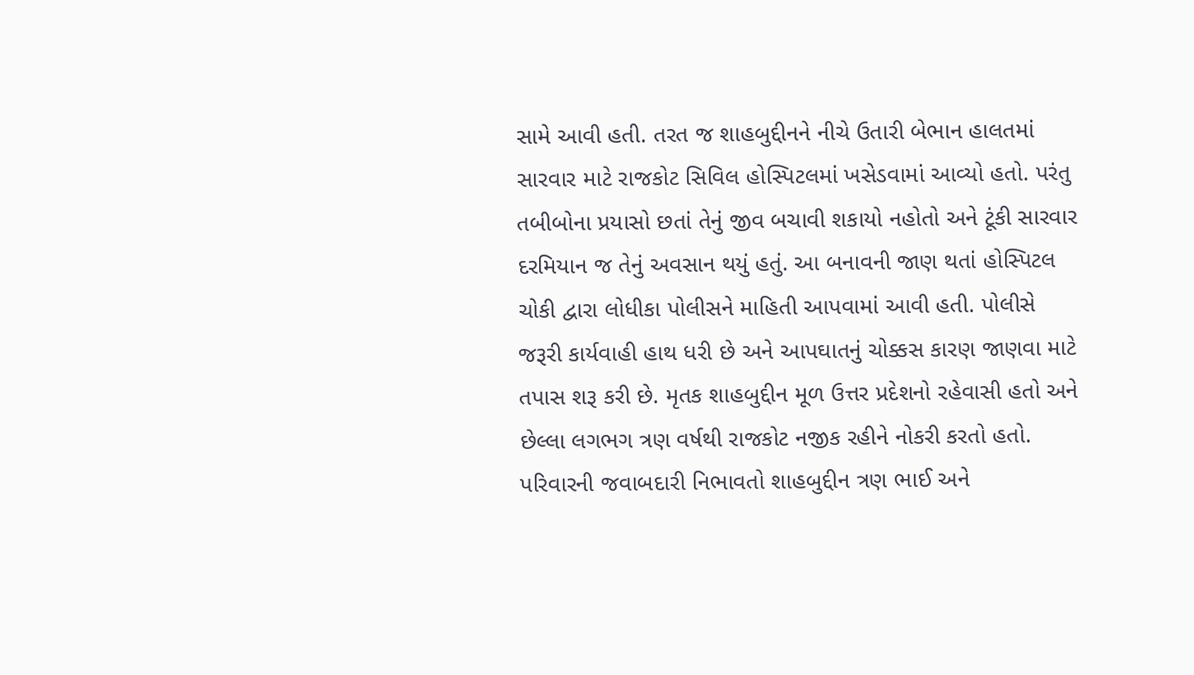સામે આવી હતી. તરત જ શાહબુદ્દીનને નીચે ઉતારી બેભાન હાલતમાં સારવાર માટે રાજકોટ સિવિલ હોસ્પિટલમાં ખસેડવામાં આવ્યો હતો. પરંતુ તબીબોના પ્રયાસો છતાં તેનું જીવ બચાવી શકાયો નહોતો અને ટૂંકી સારવાર દરમિયાન જ તેનું અવસાન થયું હતું. આ બનાવની જાણ થતાં હોસ્પિટલ ચોકી દ્વારા લોધીકા પોલીસને માહિતી આપવામાં આવી હતી. પોલીસે જરૂરી કાર્યવાહી હાથ ધરી છે અને આપઘાતનું ચોક્કસ કારણ જાણવા માટે તપાસ શરૂ કરી છે. મૃતક શાહબુદ્દીન મૂળ ઉત્તર પ્રદેશનો રહેવાસી હતો અને છેલ્લા લગભગ ત્રણ વર્ષથી રાજકોટ નજીક રહીને નોકરી કરતો હતો. પરિવારની જવાબદારી નિભાવતો શાહબુદ્દીન ત્રણ ભાઈ અને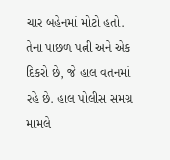ચાર બહેનમાં મોટો હતો. તેના પાછળ પત્ની અને એક દિકરો છે, જે હાલ વતનમાં રહે છે. હાલ પોલીસ સમગ્ર મામલે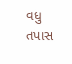વધુ તપાસ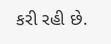કરી રહી છે.